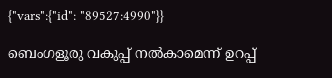{"vars":{"id": "89527:4990"}}

ബെംഗളൂരു വകുപ്പ് നൽകാമെന്ന് ഉറപ്പ്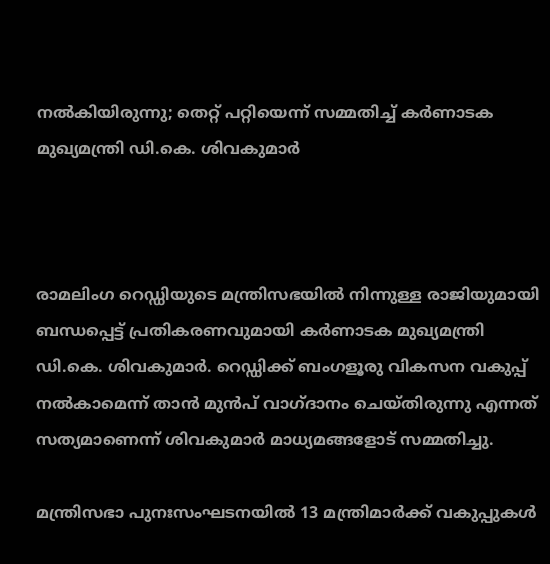നൽകിയിരുന്നു; തെറ്റ് പറ്റിയെന്ന് സമ്മതിച്ച് കർണാടക മുഖ്യമന്ത്രി ഡി.കെ. ശിവകുമാർ



രാമലിംഗ റെഡ്ഡിയുടെ മന്ത്രിസഭയിൽ നിന്നുള്ള രാജിയുമായി ബന്ധപ്പെട്ട് പ്രതികരണവുമായി കർണാടക മുഖ്യമന്ത്രി ഡി.കെ. ശിവകുമാർ. റെഡ്ഡിക്ക് ബംഗളൂരു വികസന വകുപ്പ് നൽകാമെന്ന് താൻ മുൻപ് വാഗ്ദാനം ചെയ്തിരുന്നു എന്നത് സത്യമാണെന്ന് ശിവകുമാർ മാധ്യമങ്ങളോട് സമ്മതിച്ചു.

മന്ത്രിസഭാ പുനഃസംഘടനയിൽ 13 മന്ത്രിമാർക്ക് വകുപ്പുകൾ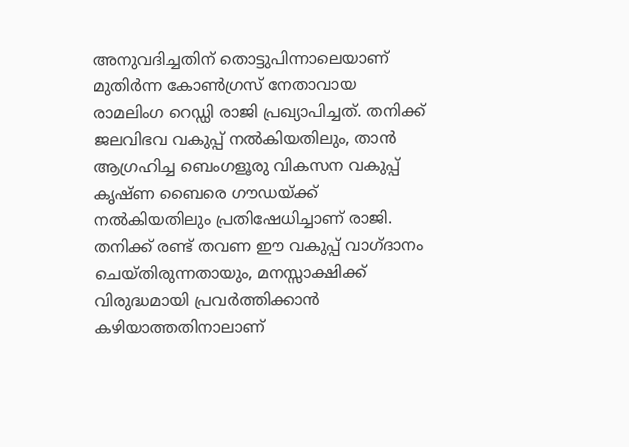അനുവദിച്ചതിന് തൊട്ടുപിന്നാലെയാണ് മുതിർന്ന കോൺഗ്രസ് നേതാവായ രാമലിംഗ റെഡ്ഡി രാജി പ്രഖ്യാപിച്ചത്. തനിക്ക് ജലവിഭവ വകുപ്പ് നൽകിയതിലും, താൻ ആഗ്രഹിച്ച ബെംഗളൂരു വികസന വകുപ്പ് കൃഷ്ണ ബൈരെ ഗൗഡയ്ക്ക് നൽകിയതിലും പ്രതിഷേധിച്ചാണ് രാജി. തനിക്ക് രണ്ട് തവണ ഈ വകുപ്പ് വാഗ്ദാനം ചെയ്തിരുന്നതായും, മനസ്സാക്ഷിക്ക് വിരുദ്ധമായി പ്രവർത്തിക്കാൻ കഴിയാത്തതിനാലാണ്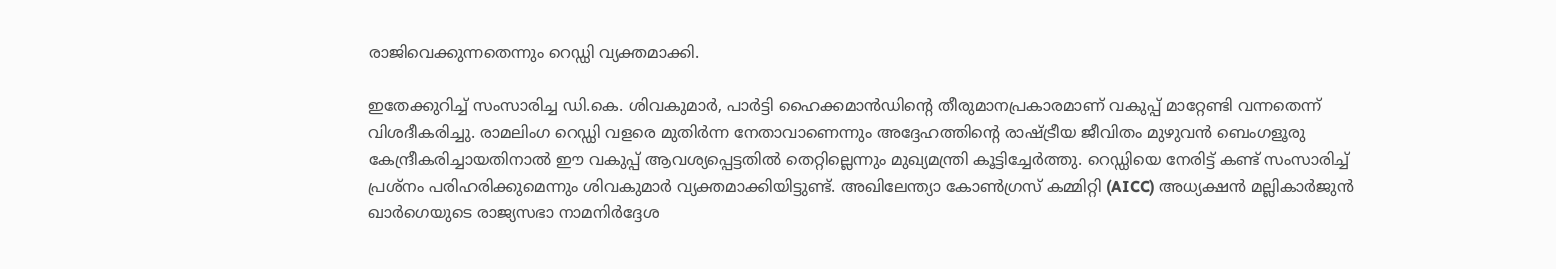രാജിവെക്കുന്നതെന്നും റെഡ്ഡി വ്യക്തമാക്കി.

ഇതേക്കുറിച്ച് സംസാരിച്ച ഡി.കെ. ശിവകുമാർ, പാർട്ടി ഹൈക്കമാൻഡിന്റെ തീരുമാനപ്രകാരമാണ് വകുപ്പ് മാറ്റേണ്ടി വന്നതെന്ന് വിശദീകരിച്ചു. രാമലിംഗ റെഡ്ഡി വളരെ മുതിർന്ന നേതാവാണെന്നും അദ്ദേഹത്തിന്റെ രാഷ്ട്രീയ ജീവിതം മുഴുവൻ ബെംഗളൂരു കേന്ദ്രീകരിച്ചായതിനാൽ ഈ വകുപ്പ് ആവശ്യപ്പെട്ടതിൽ തെറ്റില്ലെന്നും മുഖ്യമന്ത്രി കൂട്ടിച്ചേർത്തു. റെഡ്ഡിയെ നേരിട്ട് കണ്ട് സംസാരിച്ച് പ്രശ്നം പരിഹരിക്കുമെന്നും ശിവകുമാർ വ്യക്തമാക്കിയിട്ടുണ്ട്. അഖിലേന്ത്യാ കോൺഗ്രസ് കമ്മിറ്റി (AICC) അധ്യക്ഷൻ മല്ലികാർജുൻ ഖാർഗെയുടെ രാജ്യസഭാ നാമനിർദ്ദേശ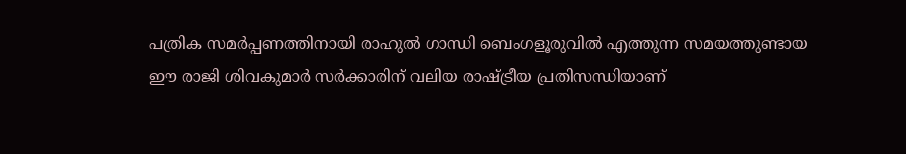പത്രിക സമർപ്പണത്തിനായി രാഹുൽ ഗാന്ധി ബെംഗളൂരുവിൽ എത്തുന്ന സമയത്തുണ്ടായ ഈ രാജി ശിവകുമാർ സർക്കാരിന് വലിയ രാഷ്ട്രീയ പ്രതിസന്ധിയാണ്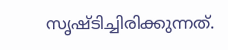സൃഷ്ടിച്ചിരിക്കുന്നത്.